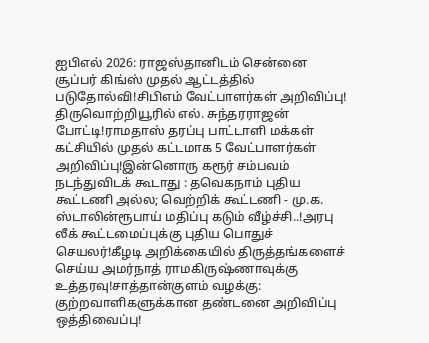ஐபிஎல் 2026: ராஜஸ்தானிடம் சென்னை சூப்பர் கிங்ஸ் முதல் ஆட்டத்தில் படுதோல்வி!சிபிஎம் வேட்பாளர்கள் அறிவிப்பு! திருவொற்றியூரில் எல். சுந்தரராஜன் போட்டி!ராமதாஸ் தரப்பு பாட்டாளி மக்கள் கட்சியில் முதல் கட்டமாக 5 வேட்பாளர்கள் அறிவிப்பு!இன்னொரு கரூர் சம்பவம் நடந்துவிடக் கூடாது : தவெகநாம் புதிய கூட்டணி அல்ல; வெற்றிக் கூட்டணி - மு.க. ஸ்டாலின்ரூபாய் மதிப்பு கடும் வீழ்ச்சி..!அரபு லீக் கூட்டமைப்புக்கு புதிய பொதுச் செயலர்!கீழடி அறிக்கையில் திருத்தங்களைச் செய்ய அமர்நாத் ராமகிருஷ்ணாவுக்கு உத்தரவு!சாத்தான்குளம் வழக்கு: குற்றவாளிகளுக்கான தண்டனை அறிவிப்பு ஒத்திவைப்பு!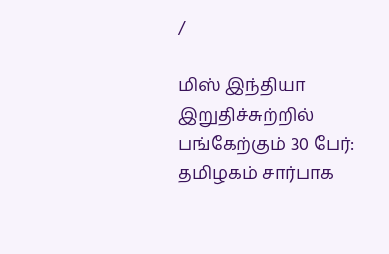/

மிஸ் இந்தியா இறுதிச்சுற்றில் பங்கேற்கும் 30 பேர்: தமிழகம் சார்பாக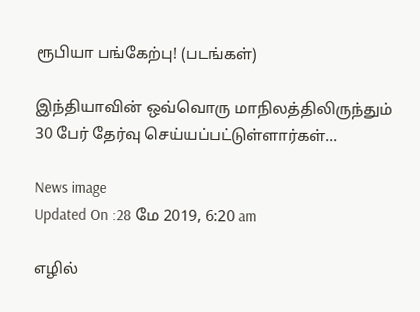ரூபியா பங்கேற்பு! (படங்கள்)

இந்தியாவின் ஒவ்வொரு மாநிலத்திலிருந்தும் 30 பேர் தேர்வு செய்யப்பட்டுள்ளார்கள்...

News image
Updated On :28 மே 2019, 6:20 am

எழில்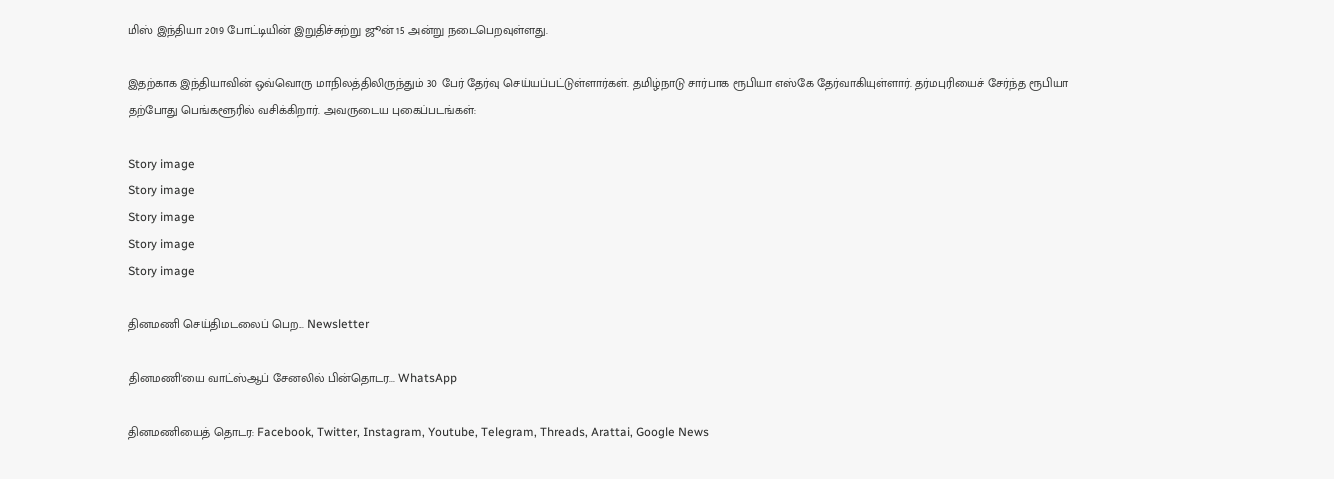மிஸ் இந்தியா 2019 போட்டியின் இறுதிச்சுற்று ஜூன் 15 அன்று நடைபெறவுள்ளது.

இதற்காக இந்தியாவின் ஒவ்வொரு மாநிலத்திலிருந்தும் 30 பேர் தேர்வு செய்யப்பட்டுள்ளார்கள். தமிழ்நாடு சார்பாக ரூபியா எஸ்கே தேர்வாகியுள்ளார். தர்மபுரியைச் சேர்ந்த ரூபியா தற்போது பெங்களூரில் வசிக்கிறார். அவருடைய புகைப்படங்கள்:

Story image
Story image
Story image
Story image
Story image

தினமணி செய்திமடலைப் பெற... Newsletter

தினமணி'யை வாட்ஸ்ஆப் சேனலில் பின்தொடர... WhatsApp

தினமணியைத் தொடர: Facebook, Twitter, Instagram, Youtube, Telegram, Threads, Arattai, Google News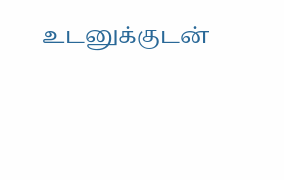உடனுக்குடன்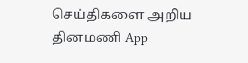செய்திகளை அறிய தினமணி App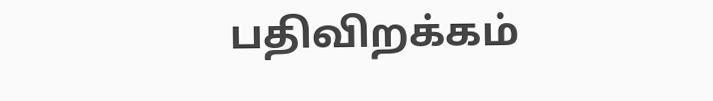பதிவிறக்கம்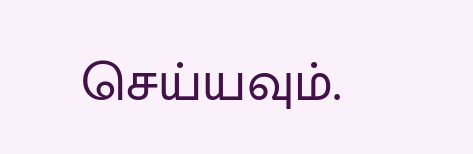செய்யவும்.